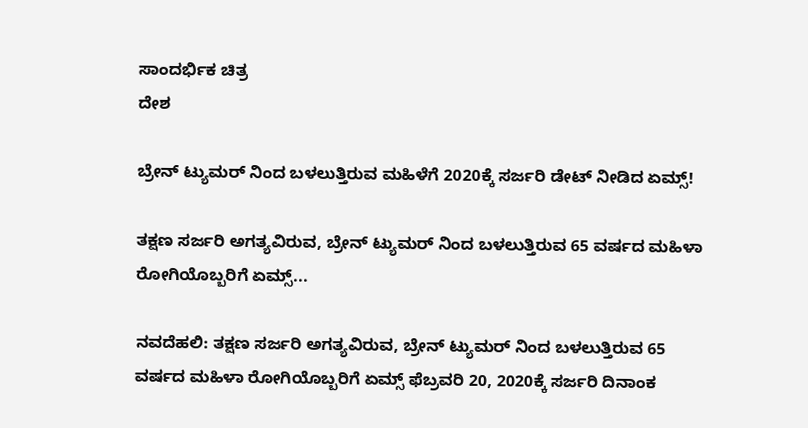ಸಾಂದರ್ಭಿಕ ಚಿತ್ರ
ದೇಶ

ಬ್ರೇನ್ ಟ್ಯುಮರ್ ನಿಂದ ಬಳಲುತ್ತಿರುವ ಮಹಿಳೆಗೆ 2020ಕ್ಕೆ ಸರ್ಜರಿ ಡೇಟ್ ನೀಡಿದ ಏಮ್ಸ್!

ತಕ್ಷಣ ಸರ್ಜರಿ ಅಗತ್ಯವಿರುವ, ಬ್ರೇನ್ ಟ್ಯುಮರ್ ನಿಂದ ಬಳಲುತ್ತಿರುವ 65 ವರ್ಷದ ಮಹಿಳಾ ರೋಗಿಯೊಬ್ಬರಿಗೆ ಏಮ್ಸ್...

ನವದೆಹಲಿ: ತಕ್ಷಣ ಸರ್ಜರಿ ಅಗತ್ಯವಿರುವ, ಬ್ರೇನ್ ಟ್ಯುಮರ್ ನಿಂದ ಬಳಲುತ್ತಿರುವ 65 ವರ್ಷದ ಮಹಿಳಾ ರೋಗಿಯೊಬ್ಬರಿಗೆ ಏಮ್ಸ್ ಫೆಬ್ರವರಿ 20, 2020ಕ್ಕೆ ಸರ್ಜರಿ ದಿನಾಂಕ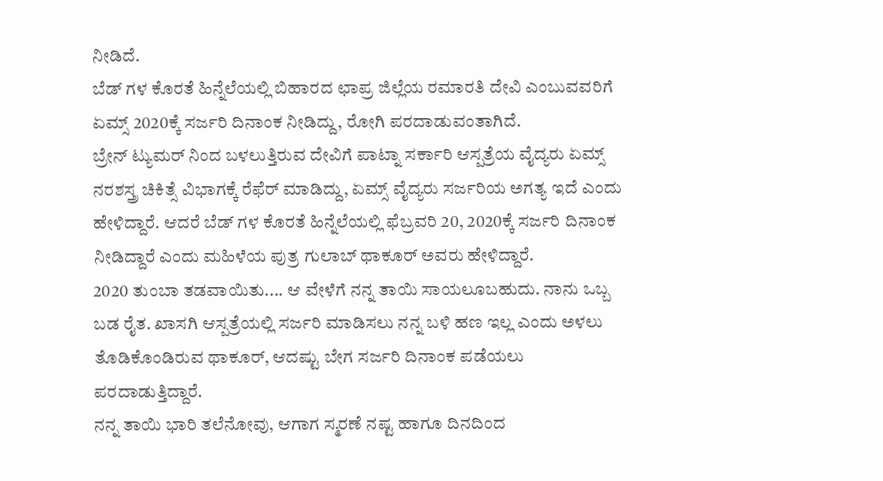ನೀಡಿದೆ.
ಬೆಡ್ ಗಳ ಕೊರತೆ ಹಿನ್ನೆಲೆಯಲ್ಲಿ ಬಿಹಾರದ ಛಾಪ್ರ ಜಿಲ್ಲೆಯ ರಮಾರತಿ ದೇವಿ ಎಂಬುವವರಿಗೆ ಏಮ್ಸ್ 2020ಕ್ಕೆ ಸರ್ಜರಿ ದಿನಾಂಕ ನೀಡಿದ್ದು, ರೋಗಿ ಪರದಾಡುವಂತಾಗಿದೆ.
ಬ್ರೇನ್ ಟ್ಯುಮರ್ ನಿಂದ ಬಳಲುತ್ತಿರುವ ದೇವಿಗೆ ಪಾಟ್ನಾ ಸರ್ಕಾರಿ ಆಸ್ಪತ್ರೆಯ ವೈದ್ಯರು ಏಮ್ಸ್ ನರಶಸ್ತ್ರ ಚಿಕಿತ್ಸೆ ವಿಭಾಗಕ್ಕೆ ರೆಫೆರ್ ಮಾಡಿದ್ದು, ಏಮ್ಸ್ ವೈದ್ಯರು ಸರ್ಜರಿಯ ಅಗತ್ಯ ಇದೆ ಎಂದು ಹೇಳಿದ್ದಾರೆ. ಆದರೆ ಬೆಡ್ ಗಳ ಕೊರತೆ ಹಿನ್ನೆಲೆಯಲ್ಲಿ ಫೆಬ್ರವರಿ 20, 2020ಕ್ಕೆ ಸರ್ಜರಿ ದಿನಾಂಕ ನೀಡಿದ್ದಾರೆ ಎಂದು ಮಹಿಳೆಯ ಪುತ್ರ ಗುಲಾಬ್ ಥಾಕೂರ್ ಅವರು ಹೇಳಿದ್ದಾರೆ.
2020 ತುಂಬಾ ತಡವಾಯಿತು.... ಆ ವೇಳೆಗೆ ನನ್ನ ತಾಯಿ ಸಾಯಲೂಬಹುದು. ನಾನು ಒಬ್ಬ ಬಡ ರೈತ. ಖಾಸಗಿ ಆಸ್ಪತ್ರೆಯಲ್ಲಿ ಸರ್ಜರಿ ಮಾಡಿಸಲು ನನ್ನ ಬಳಿ ಹಣ ಇಲ್ಲ ಎಂದು ಅಳಲು ತೊಡಿಕೊಂಡಿರುವ ಥಾಕೂರ್, ಆದಷ್ಟು ಬೇಗ ಸರ್ಜರಿ ದಿನಾಂಕ ಪಡೆಯಲು ಪರದಾಡುತ್ತಿದ್ದಾರೆ.
ನನ್ನ ತಾಯಿ ಭಾರಿ ತಲೆನೋವು, ಆಗಾಗ ಸ್ಮರಣೆ ನಷ್ಟ ಹಾಗೂ ದಿನದಿಂದ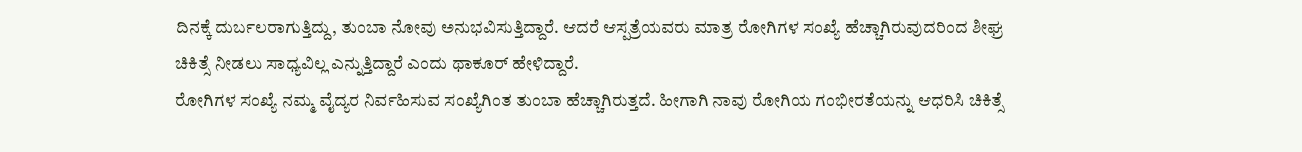ದಿನಕ್ಕೆ ದುರ್ಬಲರಾಗುತ್ತಿದ್ದು, ತುಂಬಾ ನೋವು ಅನುಭವಿಸುತ್ತಿದ್ದಾರೆ. ಆದರೆ ಆಸ್ಪತ್ರೆಯವರು ಮಾತ್ರ ರೋಗಿಗಳ ಸಂಖ್ಯೆ ಹೆಚ್ಚಾಗಿರುವುದರಿಂದ ಶೀಘ್ರ ಚಿಕಿತ್ಸೆ ನೀಡಲು ಸಾಧ್ಯವಿಲ್ಲ ಎನ್ನುತ್ತಿದ್ದಾರೆ ಎಂದು ಥಾಕೂರ್ ಹೇಳಿದ್ದಾರೆ.
ರೋಗಿಗಳ ಸಂಖ್ಯೆ ನಮ್ಮ ವೈದ್ಯರ ನಿರ್ವಹಿಸುವ ಸಂಖ್ಯೆಗಿಂತ ತುಂಬಾ ಹೆಚ್ಚಾಗಿರುತ್ತದೆ. ಹೀಗಾಗಿ ನಾವು ರೋಗಿಯ ಗಂಭೀರತೆಯನ್ನು ಆಧರಿಸಿ ಚಿಕಿತ್ಸೆ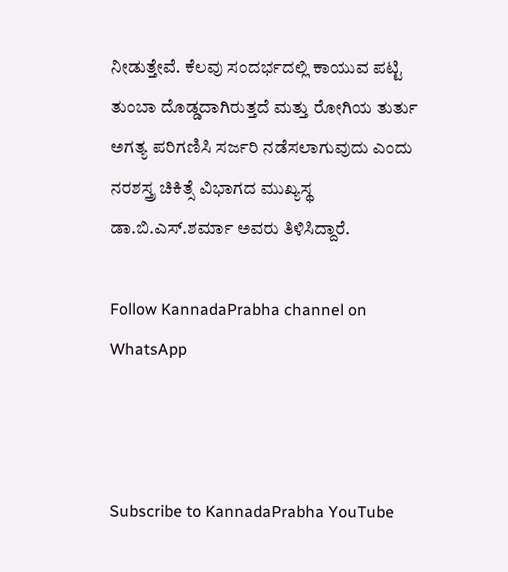ನೀಡುತ್ತೇವೆ. ಕೆಲವು ಸಂದರ್ಭದಲ್ಲಿ ಕಾಯುವ ಪಟ್ಟಿ ತುಂಬಾ ದೊಡ್ಡದಾಗಿರುತ್ತದೆ ಮತ್ತು ರೋಗಿಯ ತುರ್ತು ಅಗತ್ಯ ಪರಿಗಣಿಸಿ ಸರ್ಜರಿ ನಡೆಸಲಾಗುವುದು ಎಂದು ನರಶಸ್ತ್ರ ಚಿಕಿತ್ಸೆ ವಿಭಾಗದ ಮುಖ್ಯಸ್ಥ ಡಾ.ಬಿ.ಎಸ್.ಶರ್ಮಾ ಅವರು ತಿಳಿಸಿದ್ದಾರೆ.

Follow KannadaPrabha channel on WhatsApp



Subscribe to KannadaPrabha YouTube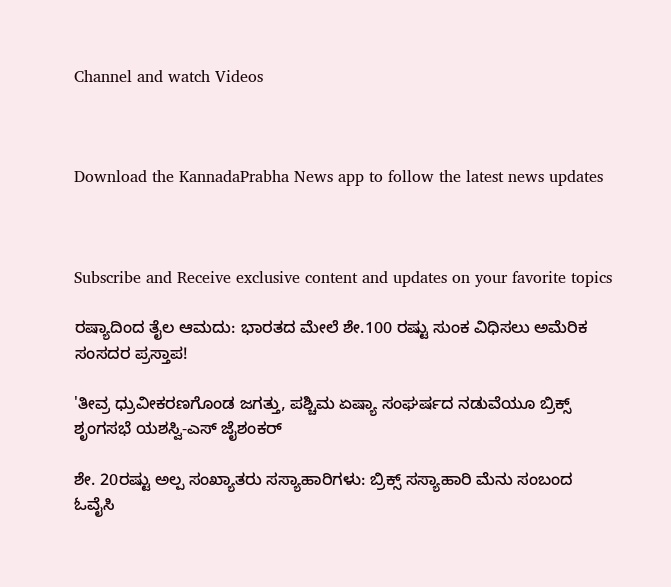Channel and watch Videos



Download the KannadaPrabha News app to follow the latest news updates



Subscribe and Receive exclusive content and updates on your favorite topics

ರಷ್ಯಾದಿಂದ ತೈಲ ಆಮದು: ಭಾರತದ ಮೇಲೆ ಶೇ.100 ರಷ್ಟು ಸುಂಕ ವಿಧಿಸಲು ಅಮೆರಿಕ ಸಂಸದರ ಪ್ರಸ್ತಾಪ!

'ತೀವ್ರ ಧ್ರುವೀಕರಣಗೊಂಡ ಜಗತ್ತು, ಪಶ್ಚಿಮ ಏಷ್ಯಾ ಸಂಘರ್ಷದ ನಡುವೆಯೂ ಬ್ರಿಕ್ಸ್ ಶೃಂಗಸಭೆ ಯಶಸ್ವಿ-ಎಸ್ ಜೈಶಂಕರ್

ಶೇ. 20ರಷ್ಟು ಅಲ್ಪ ಸಂಖ್ಯಾತರು ಸಸ್ಯಾಹಾರಿಗಳು: ಬ್ರಿಕ್ಸ್ ಸಸ್ಯಾಹಾರಿ ಮೆನು ಸಂಬಂದ ಓವೈಸಿ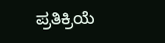ಪ್ರತಿಕ್ರಿಯೆ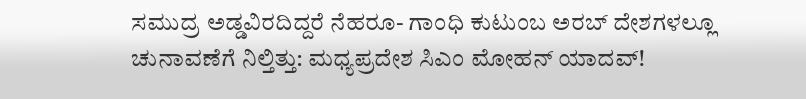ಸಮುದ್ರ ಅಡ್ಡವಿರದಿದ್ದರೆ ನೆಹರೂ- ಗಾಂಧಿ ಕುಟುಂಬ ಅರಬ್‌ ದೇಶಗಳಲ್ಲೂ ಚುನಾವಣೆಗೆ ನಿಲ್ತಿತ್ತು: ಮಧ್ಯಪ್ರದೇಶ ಸಿಎಂ ಮೋಹನ್ ಯಾದವ್!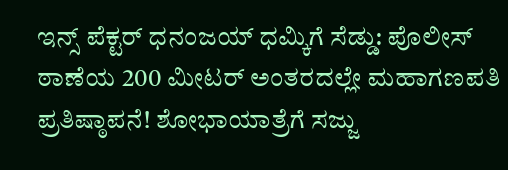ಇನ್ಸ್ ಪೆಕ್ಟರ್ ಧನಂಜಯ್ ಧಮ್ಕಿಗೆ ಸೆಡ್ಡು: ಪೊಲೀಸ್ ಠಾಣೆಯ 200 ಮೀಟರ್ ಅಂತರದಲ್ಲೇ ಮಹಾಗಣಪತಿ ಪ್ರತಿಷ್ಠಾಪನೆ! ಶೋಭಾಯಾತ್ರೆಗೆ ಸಜ್ಜು